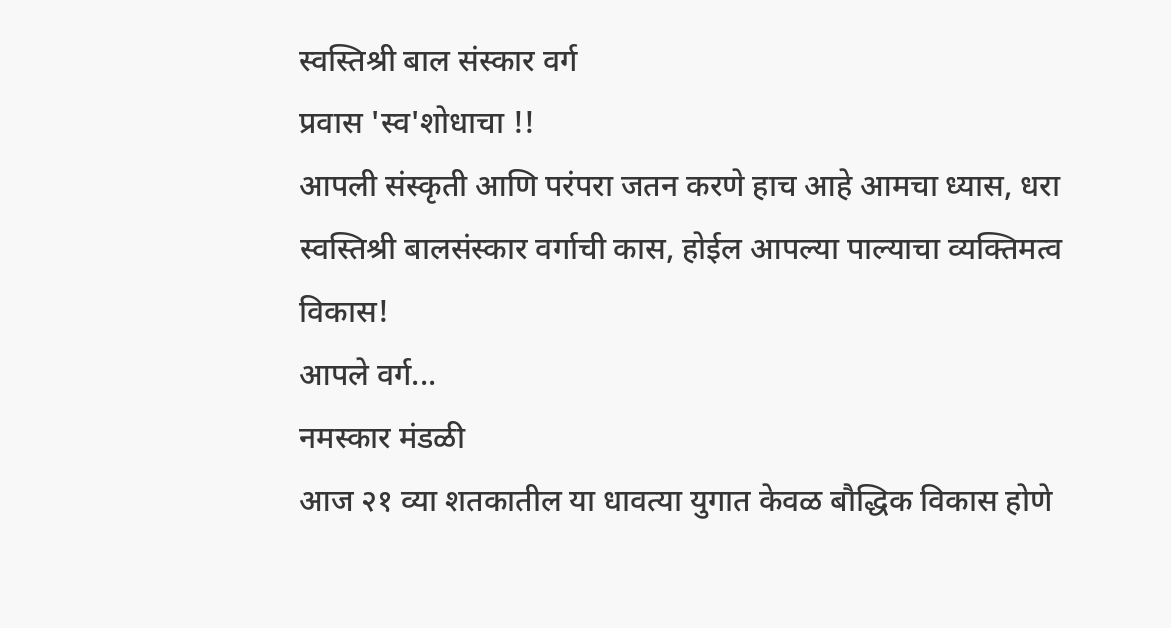स्वस्तिश्री बाल संस्कार वर्ग
प्रवास 'स्व'शोधाचा !!
आपली संस्कृती आणि परंपरा जतन करणे हाच आहे आमचा ध्यास, धरा स्वस्तिश्री बालसंस्कार वर्गाची कास, होईल आपल्या पाल्याचा व्यक्तिमत्व विकास!
आपले वर्ग...
नमस्कार मंडळी
आज २१ व्या शतकातील या धावत्या युगात केवळ बौद्धिक विकास होणे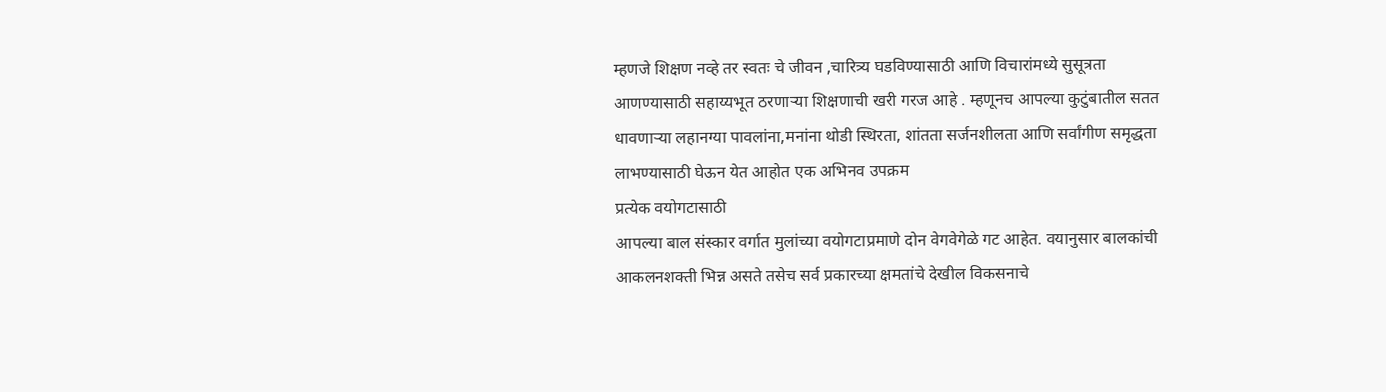म्हणजे शिक्षण नव्हे तर स्वतः चे जीवन ,चारित्र्य घडविण्यासाठी आणि विचारांमध्ये सुसूत्रता आणण्यासाठी सहाय्यभूत ठरणाऱ्या शिक्षणाची खरी गरज आहे . म्हणूनच आपल्या कुटुंबातील सतत धावणाऱ्या लहानग्या पावलांना,मनांना थोडी स्थिरता, शांतता सर्जनशीलता आणि सर्वांगीण समृद्धता लाभण्यासाठी घेऊन येत आहोत एक अभिनव उपक्रम
प्रत्येक वयोगटासाठी
आपल्या बाल संस्कार वर्गात मुलांच्या वयोगटाप्रमाणे दोन वेगवेगेळे गट आहेत. वयानुसार बालकांची आकलनशक्ती भिन्न असते तसेच सर्व प्रकारच्या क्षमतांचे देखील विकसनाचे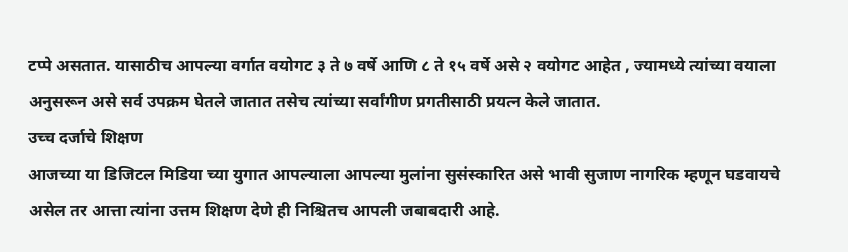टप्पे असतात. यासाठीच आपल्या वर्गात वयोगट ३ ते ७ वर्षे आणि ८ ते १५ वर्षे असे २ वयोगट आहेत , ज्यामध्ये त्यांच्या वयाला अनुसरून असे सर्व उपक्रम घेतले जातात तसेच त्यांच्या सर्वांगीण प्रगतीसाठी प्रयत्न केले जातात.
उच्च दर्जाचे शिक्षण
आजच्या या डिजिटल मिडिया च्या युगात आपल्याला आपल्या मुलांना सुसंस्कारित असे भावी सुजाण नागरिक म्हणून घडवायचे असेल तर आत्ता त्यांना उत्तम शिक्षण देणे ही निश्चितच आपली जबाबदारी आहे.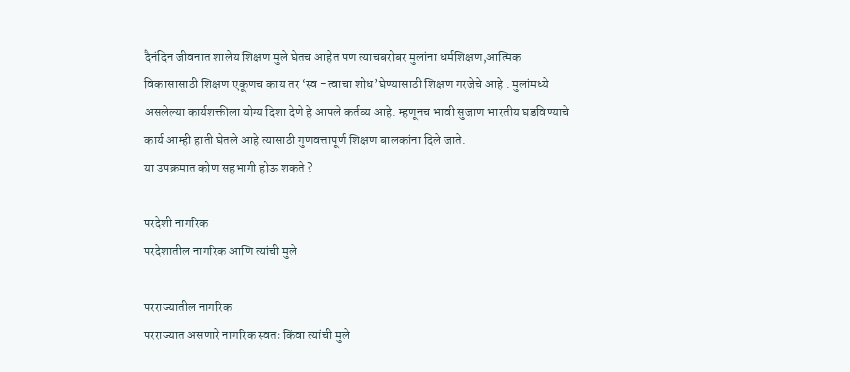दैनंदिन जीवनात शालेय शिक्षण मुले घेतच आहेत पण त्याचबरोबर मुलांना धर्मशिक्षण,आत्मिक विकासासाठी शिक्षण एकूणच काय तर ‘स्व -त्वाचा शोध’घेण्यासाठी शिक्षण गरजेचे आहे . मुलांमध्ये असलेल्या कार्यशक्तीला योग्य दिशा देणे हे आपले कर्तव्य आहे. म्हणूनच भावी सुजाण भारतीय घडविण्याचे कार्य आम्ही हाती घेतले आहे त्यासाठी गुणवत्तापूर्ण शिक्षण बालकांना दिले जाते.
या उपक्रमात कोण सहभागी होऊ शकते ?

परदेशी नागरिक
परदेशातील नागरिक आणि त्यांची मुले

परराज्यातील नागरिक
परराज्यात असणारे नागरिक स्वतः किंवा त्यांची मुले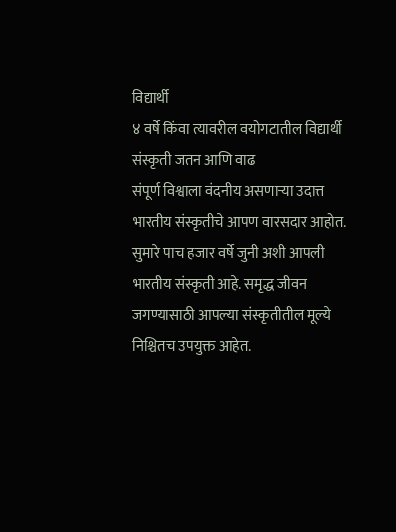विद्यार्थी
४ वर्षे किंवा त्यावरील वयोगटातील विद्यार्थी
संस्कृती जतन आणि वाढ
संपूर्ण विश्वाला वंदनीय असणाऱ्या उदात्त भारतीय संस्कृतीचे आपण वारसदार आहोत. सुमारे पाच हजार वर्षे जुनी अशी आपली भारतीय संस्कृती आहे. समृद्ध जीवन जगण्यासाठी आपल्या संस्कृतीतील मूल्ये निश्चितच उपयुक्त आहेत.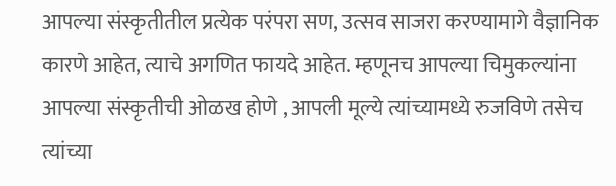आपल्या संस्कृतीतील प्रत्येक परंपरा सण, उत्सव साजरा करण्यामागे वैज्ञानिक कारणे आहेत, त्याचे अगणित फायदे आहेत. म्हणूनच आपल्या चिमुकल्यांना आपल्या संस्कृतीची ओळख होणे , आपली मूल्ये त्यांच्यामध्ये रुजविणे तसेच त्यांच्या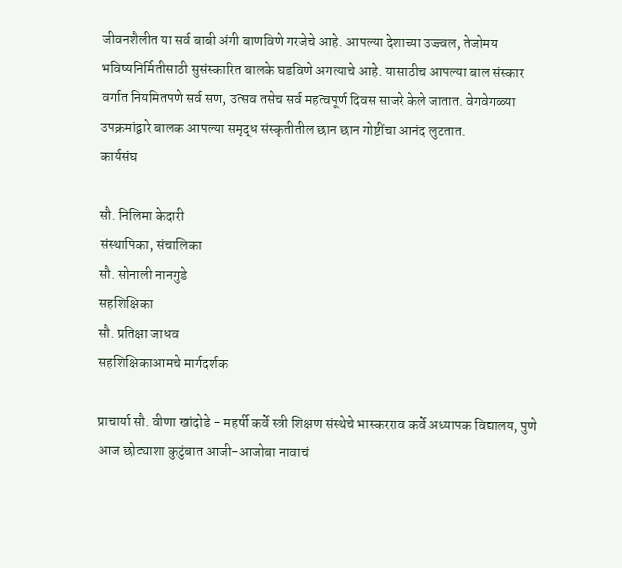जीवनशैलीत या सर्व बाबी अंगी बाणविणे गरजेचे आहे. आपल्या देशाच्या उज्ज्वल, तेजोमय भविष्यनिर्मितीसाठी सुसंस्कारित बालके घडविणे अगत्याचे आहे. यासाठीच आपल्या बाल संस्कार वर्गात नियमितपणे सर्व सण, उत्सव तसेच सर्व महत्वपूर्ण दिवस साजरे केले जातात. वेगवेगळ्या उपक्रमांद्वारे बालक आपल्या समृद्ध संस्कृतीतील छान छान गोष्टींचा आनंद लुटतात.
कार्यसंघ

सौ. निलिमा केदारी
संस्थापिका, संचालिका
सौ. सोनाली नानगुडे
सहशिक्षिका
सौ. प्रतिक्षा जाधव
सहशिक्षिकाआमचे मार्गदर्शक

प्राचार्या सौ. वीणा खांदोडे - महर्षी कर्वे स्त्री शिक्षण संस्थेचे भास्करराव कर्वे अध्यापक विद्यालय, पुणे
आज छोट्याशा कुटुंबात आजी-आजोबा नावाचं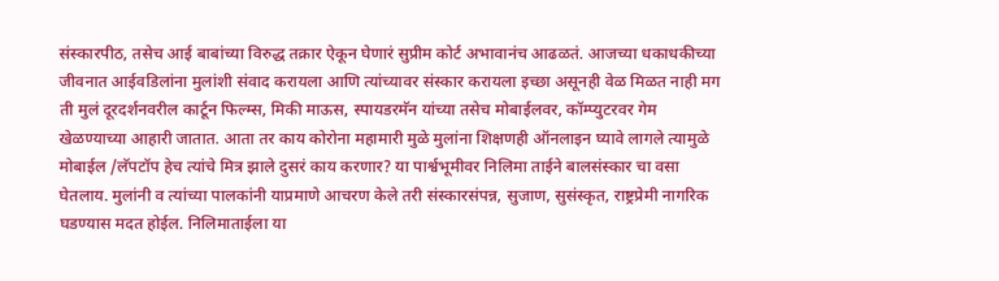संस्कारपीठ, तसेच आई बाबांच्या विरुद्ध तक्रार ऐकून घेणारं सुप्रीम कोर्ट अभावानंच आढळतं. आजच्या धकाधकीच्या जीवनात आईवडिलांना मुलांशी संवाद करायला आणि त्यांच्यावर संस्कार करायला इच्छा असूनही वेळ मिळत नाही मग ती मुलं दूरदर्शनवरील कार्टून फिल्म्स, मिकी माऊस, स्पायडरमॅन यांच्या तसेच मोबाईलवर, कॉम्प्युटरवर गेम खेळण्याच्या आहारी जातात. आता तर काय कोरोना महामारी मुळे मुलांना शिक्षणही ऑनलाइन घ्यावे लागले त्यामुळे मोबाईल /लॅपटॉप हेच त्यांचे मित्र झाले दुसरं काय करणार? या पार्श्वभूमीवर निलिमा ताईने बालसंस्कार चा वसा घेतलाय. मुलांनी व त्यांच्या पालकांनी याप्रमाणे आचरण केले तरी संस्कारसंपन्न, सुजाण, सुसंस्कृत, राष्ट्रप्रेमी नागरिक घडण्यास मदत होईल. निलिमाताईला या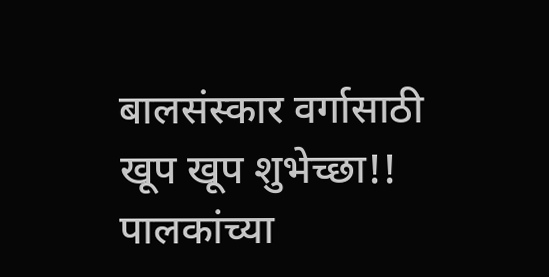बालसंस्कार वर्गासाठी खूप खूप शुभेच्छा!!
पालकांच्या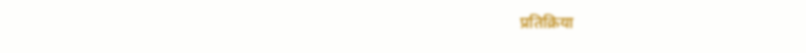प्रतिक्रिया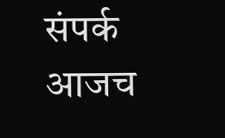संपर्क
आजच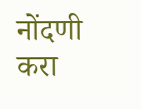नोंदणी करा